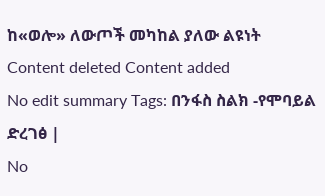ከ«ወሎ» ለውጦች መካከል ያለው ልዩነት
Content deleted Content added
No edit summary Tags: በንፋስ ስልክ -የሞባይል ድረገፅ |
No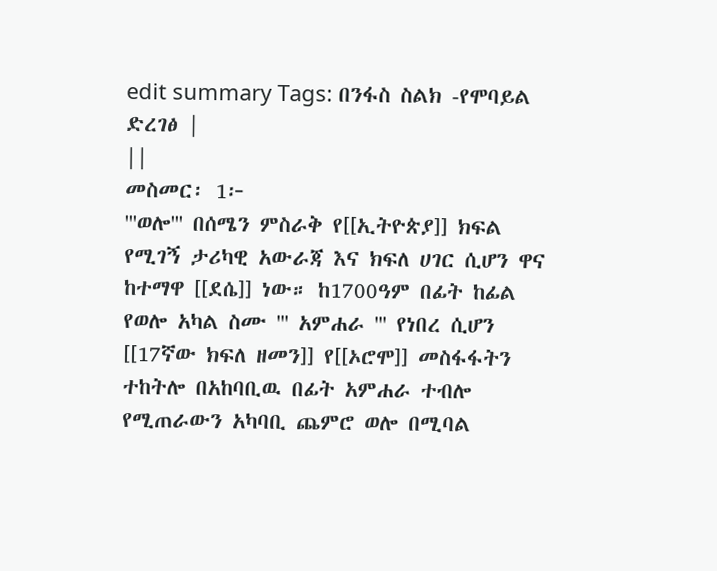edit summary Tags: በንፋስ ስልክ -የሞባይል ድረገፅ |
||
መስመር፡ 1፦
'''ወሎ''' በሰሜን ምስራቅ የ[[ኢትዮጵያ]] ክፍል የሚገኝ ታሪካዊ አውራጃ እና ክፍለ ሀገር ሲሆን ዋና ከተማዋ [[ደሴ]] ነው። ከ1700ዓም በፊት ከፊል የወሎ አካል ስሙ ''' አምሐራ ''' የነበረ ሲሆን [[17ኛው ክፍለ ዘመን]] የ[[ኦሮሞ]] መስፋፋትን ተከትሎ በአከባቢዉ በፊት አምሐራ ተብሎ የሚጠራውን አካባቢ ጨምሮ ወሎ በሚባል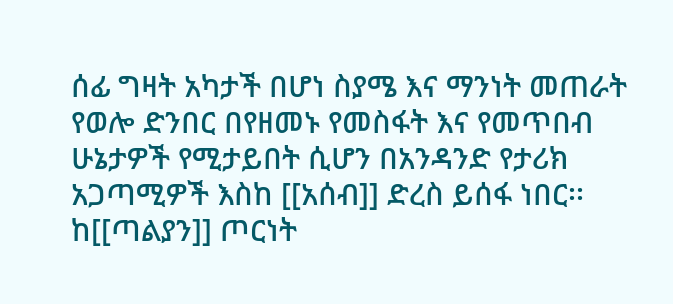ሰፊ ግዛት አካታች በሆነ ስያሜ እና ማንነት መጠራት
የወሎ ድንበር በየዘመኑ የመስፋት እና የመጥበብ ሁኔታዎች የሚታይበት ሲሆን በአንዳንድ የታሪክ አጋጣሚዎች እስከ [[አሰብ]] ድረስ ይሰፋ ነበር፡፡ ከ[[ጣልያን]] ጦርነት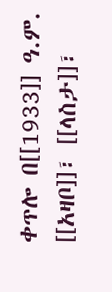ቀጥሎ በ[[1933]] ዓ.ም. [[አዛቦ]]፣ [[ላስታ]]፣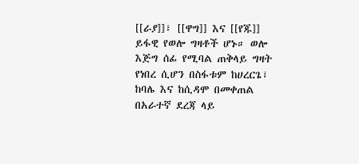[[ራያ]]፣ [[ዋግ]] እና [[የጁ]] ይፋዊ የወሎ ግዛቶች ሆኑ። ወሎ እጅግ ሰፊ የሚባል ጠቅላይ ግዛት የነበረ ሲሆን በስፋቱም ከሀረርጌ፣ ከባሌ እና ከሲዳሞ በመቀጠል በአራተኛ ደረጃ ላይ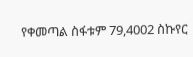የቀመጣል ስፋቱም 79,4002 ስኩየር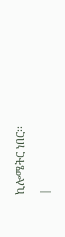ኪሎሜትር ነበር፡፡
|